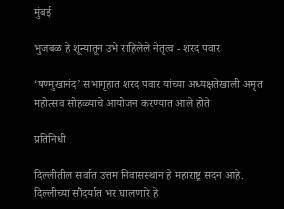मुंबई

भुजबळ हे शून्यातून उभे राहिलेले नेतृत्व - शरद पवार

‘षण्मुखानंद’ सभागृहात शरद पवार यांच्या अध्यक्षतेखाली अमृत महोत्सव सोहळ्याचे आयोजन करण्यात आले होते

प्रतिनिधी

दिल्लीतील सर्वात उत्तम निवासस्थान हे महाराष्ट्र सदन आहे. दिल्लीच्या सौंदर्यात भर घालणारे हे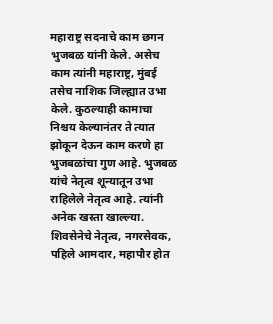महाराष्ट्र सदनाचे काम छगन भुजबळ यांनी केले. असेच काम त्यांनी महाराष्ट्र, मुंबई तसेच नाशिक जिल्ह्यात उभा केले. कुठल्याही कामाचा निश्चय केल्यानंतर ते त्यात झोकून देऊन काम करणे हा भुजबळांचा गुण आहे. भुजबळ यांचे नेतृत्व शून्यातून उभा राहिलेले नेतृत्व आहे. त्यांनी अनेक खस्ता खाल्ल्या. शिवसेनेचे नेतृत्व, नगरसेवक, पहिले आमदार, महापौर होत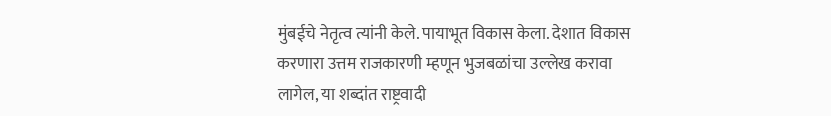मुंबईचे नेतृत्व त्यांनी केले. पायाभूत विकास केला. देशात विकास करणारा उत्तम राजकारणी म्हणून भुजबळांचा उल्लेख करावा लागेल, या शब्दांत राष्ट्रवादी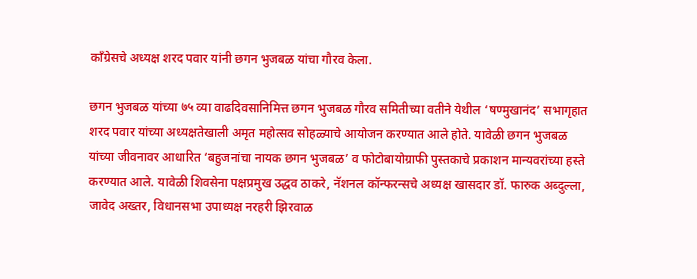काँग्रेसचे अध्यक्ष शरद पवार यांनी छगन भुजबळ यांचा गौरव केला.

छगन भुजबळ यांच्या ७५ व्या वाढदिवसानिमित्त छगन भुजबळ गौरव समितीच्या वतीने येथील ‘षण्मुखानंद’ सभागृहात शरद पवार यांच्या अध्यक्षतेखाली अमृत महोत्सव सोहळ्याचे आयोजन करण्यात आले होते. यावेळी छगन भुजबळ यांच्या जीवनावर आधारित ‘बहुजनांचा नायक छगन भुजबळ’ व फोटोबायोग्राफी पुस्तकाचे प्रकाशन मान्यवरांच्या हस्ते करण्यात आले. यावेळी शिवसेना पक्षप्रमुख उद्धव ठाकरे, नॅशनल कॉन्फरन्सचे अध्यक्ष खासदार डॉ. फारुक अब्दुल्ला, जावेद अख्तर, विधानसभा उपाध्यक्ष नरहरी झिरवाळ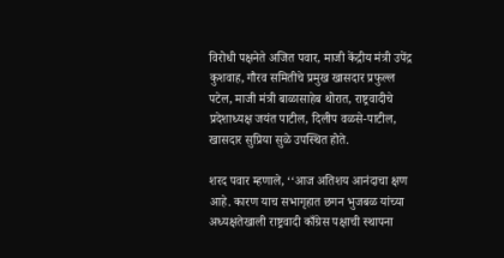विरोधी पक्षनेते अजित पवार, माजी केंद्रीय मंत्री उपेंद्र कुशवाह, गौरव समितीचे प्रमुख खासदार प्रफुल्ल पटेल, माजी मंत्री बाळासाहेब थोरात, राष्ट्रवादीचे प्रदेशाध्यक्ष जयंत पाटील, दिलीप वळसे-पाटील, खासदार सुप्रिया सुळे उपस्थित होते.

शरद पवार म्हणाले, ‘‘आज अतिशय आनंदाचा क्षण आहे. कारण याच सभागृहात छगन भुजबळ यांच्या अध्यक्षतेखाली राष्ट्रवादी काँग्रेस पक्षाची स्थापना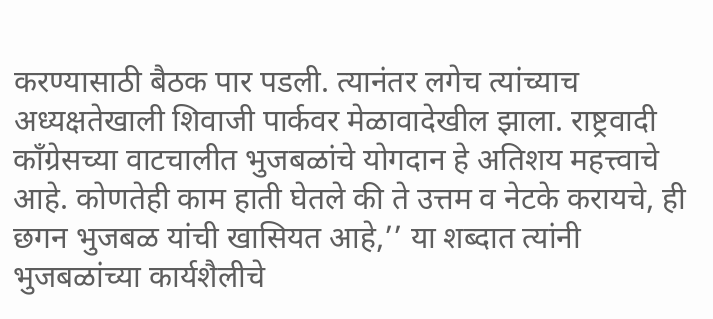करण्यासाठी बैठक पार पडली. त्यानंतर लगेच त्यांच्याच अध्यक्षतेखाली शिवाजी पार्कवर मेळावादेखील झाला. राष्ट्रवादी काँग्रेसच्या वाटचालीत भुजबळांचे योगदान हे अतिशय महत्त्वाचे आहे. कोणतेही काम हाती घेतले की ते उत्तम व नेटके करायचे, ही छगन भुजबळ यांची खासियत आहे,’’ या शब्दात त्यांनी भुजबळांच्या कार्यशैलीचे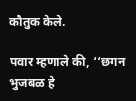कौतुक केले.

पवार म्हणाले की, ‘‘छगन भुजबळ हे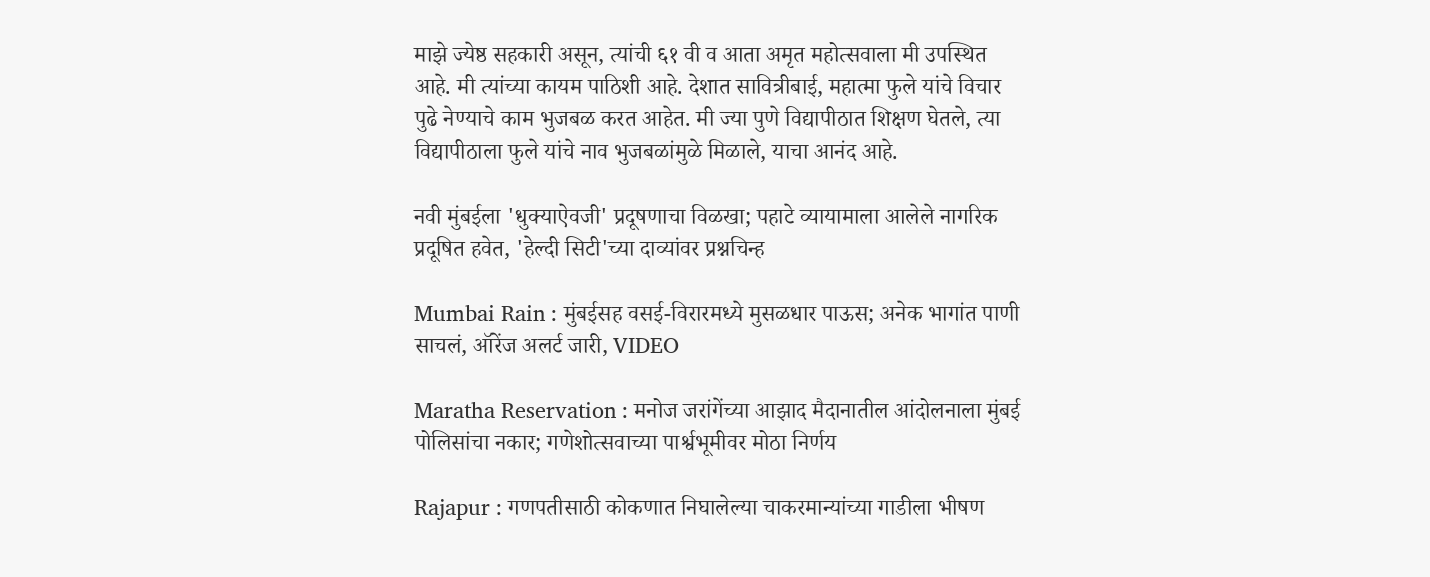माझे ज्येष्ठ सहकारी असून, त्यांची ६१ वी व आता अमृत महोत्सवाला मी उपस्थित आहे. मी त्यांच्या कायम पाठिशी आहे. देशात सावित्रीबाई, महात्मा फुले यांचे विचार पुढे नेण्याचे काम भुजबळ करत आहेत. मी ज्या पुणे विद्यापीठात शिक्षण घेतले, त्या विद्यापीठाला फुले यांचे नाव भुजबळांमुळे मिळाले, याचा आनंद आहे.

नवी मुंबईला 'धुक्याऐवजी' प्रदूषणाचा विळखा; पहाटे व्यायामाला आलेले नागरिक प्रदूषित हवेत, 'हेल्दी सिटी'च्या दाव्यांवर प्रश्नचिन्ह

Mumbai Rain : मुंबईसह वसई-विरारमध्ये मुसळधार पाऊस; अनेक भागांत पाणी साचलं, ऑरेंज अलर्ट जारी, VIDEO

Maratha Reservation : मनोज जरांगेंच्या आझाद मैदानातील आंदोलनाला मुंबई पोलिसांचा नकार; गणेशोत्सवाच्या पार्श्वभूमीवर मोठा निर्णय

Rajapur : गणपतीसाठी कोकणात निघालेल्या चाकरमान्यांच्या गाडीला भीषण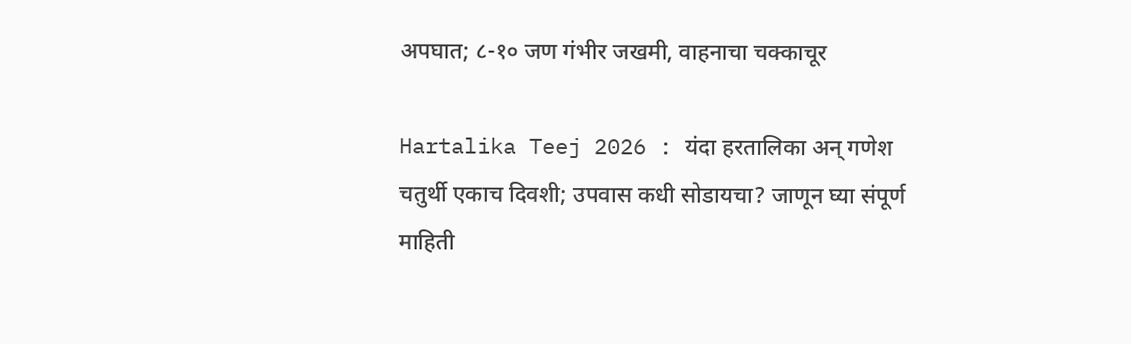अपघात; ८-१० जण गंभीर जखमी, वाहनाचा चक्काचूर

Hartalika Teej 2026 : यंदा हरतालिका अन् गणेश चतुर्थी एकाच दिवशी; उपवास कधी सोडायचा? जाणून घ्या संपूर्ण माहिती